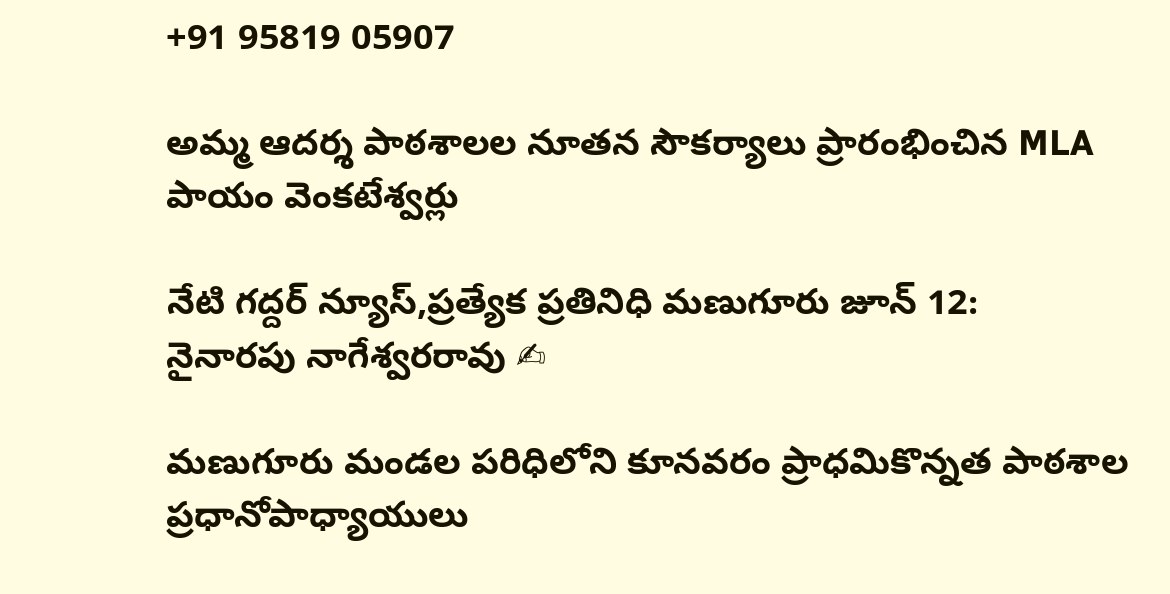+91 95819 05907

అమ్మ ఆదర్శ పాఠశాలల నూతన సౌకర్యాలు ప్రారంభించిన MLA పాయం వెంకటేశ్వర్లు

నేటి గద్దర్ న్యూస్,ప్రత్యేక ప్రతినిధి మణుగూరు జూన్ 12:
నైనారపు నాగేశ్వరరావు ✍

మణుగూరు మండల పరిధిలోని కూనవరం ప్రాధమికొన్నత పాఠశాల ప్రధానోపాధ్యాయులు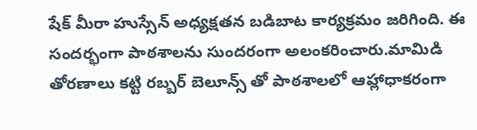షేక్ మీరా హుస్సేన్ అధ్యక్షతన బడిబాట కార్యక్రమం జరిగింది. ఈ సందర్భంగా పాఠశాలను సుందరంగా అలంకరించారు.మామిడి తోరణాలు కట్టి రబ్బర్ బెలూన్స్ తో పాఠశాలలో ఆహ్లాధాకరంగా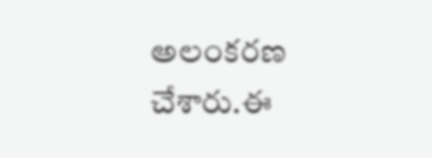అలంకరణ చేశారు.ఈ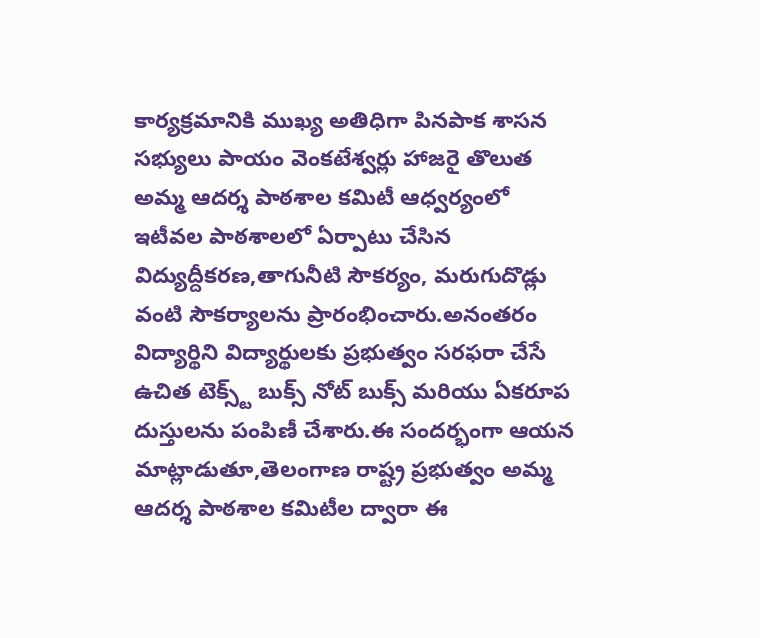కార్యక్రమానికి ముఖ్య అతిధిగా పినపాక శాసన సభ్యులు పాయం వెంకటేశ్వర్లు హాజరై తొలుత అమ్మ ఆదర్శ పాఠశాల కమిటీ ఆధ్వర్యంలో ఇటీవల పాఠశాలలో ఏర్పాటు చేసిన విద్యుద్దీకరణ,తాగునీటి సౌకర్యం, మరుగుదొడ్లు వంటి సౌకర్యాలను ప్రారంభించారు.అనంతరం విద్యార్థిని విద్యార్థులకు ప్రభుత్వం సరఫరా చేసే ఉచిత టెక్స్ట్ బుక్స్ నోట్ బుక్స్ మరియు ఏకరూప దుస్తులను పంపిణీ చేశారు.ఈ సందర్భంగా ఆయన మాట్లాడుతూ,తెలంగాణ రాష్ట్ర ప్రభుత్వం అమ్మ ఆదర్శ పాఠశాల కమిటీల ద్వారా ఈ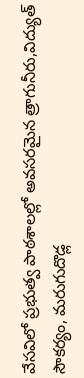వేసవిలో ప్రభుత్వ పాఠశాలల్లో అవసరమైన త్రాగునీరు,విద్యుత్ సౌకర్యం, మరుగుదొడ్ల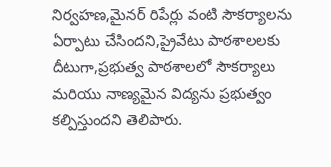నిర్వహణ,మైనర్ రిపేర్లు వంటి సౌకర్యాలను ఏర్పాటు చేసిందని,ప్రైవేటు పాఠశాలలకు దీటుగా,ప్రభుత్వ పాఠశాలలో సౌకర్యాలు మరియు నాణ్యమైన విద్యను ప్రభుత్వం కల్పిస్తుందని తెలిపారు.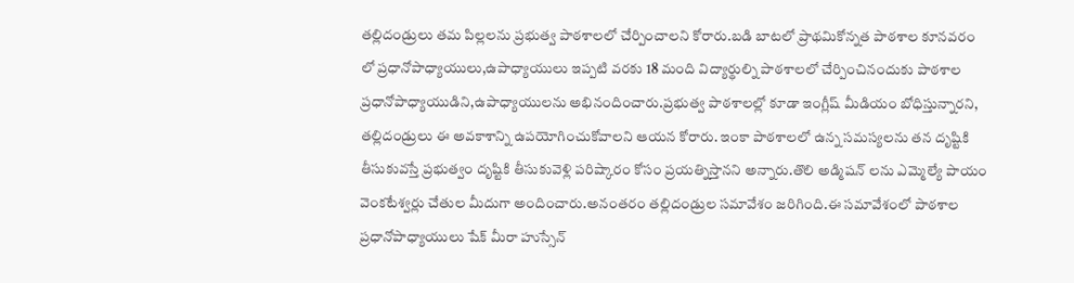తల్లిదండ్రులు తమ పిల్లలను ప్రభుత్వ పాఠశాలలో చేర్పించాలని కోరారు.బడి బాటలో ప్రాథమికోన్నత పాఠశాల కూనవరం లో ప్రధానోపాధ్యాయులు,ఉపాధ్యాయులు ఇప్పటి వరకు 18 మంది విద్యార్థుల్ని పాఠశాలలో చేర్పించినందుకు పాఠశాల ప్రధానోపాధ్యాయుడిని,ఉపాధ్యాయులను అభినందించారు.ప్రభుత్వ పాఠశాలల్లో కూడా ఇంగ్లీష్ మీడియం బోధిస్తున్నారని, తల్లిదండ్రులు ఈ అవకాశాన్ని ఉపయోగించుకోవాలని ఆయన కోరారు. ఇంకా పాఠశాలలో ఉన్న సమస్యలను తన దృష్టికి తీసుకువస్తే ప్రభుత్వం దృష్టికి తీసుకువెళ్లి పరిష్కారం కోసం ప్రయత్నిస్తానని అన్నారు.తొలి అడ్మిషన్ లను ఎమ్మెల్యే పాయం వెంకటేశ్వర్లు చేతుల మీదుగా అందించారు.అనంతరం తల్లిదండ్రుల సమావేశం జరిగింది.ఈ సమావేశంలో పాఠశాల ప్రధానోపాధ్యాయులు షేక్ మీరా హుస్సేన్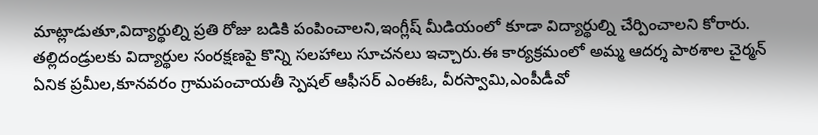మాట్లాడుతూ,విద్యార్థుల్ని ప్రతి రోజు బడికి పంపించాలని,ఇంగ్లీష్ మీడియంలో కూడా విద్యార్థుల్ని చేర్పించాలని కోరారు. తల్లిదండ్రులకు విద్యార్థుల సంరక్షణపై కొన్ని సలహాలు సూచనలు ఇచ్చారు.ఈ కార్యక్రమంలో అమ్మ ఆదర్శ పాఠశాల చైర్మన్ ఏనిక ప్రమీల,కూనవరం గ్రామపంచాయతీ స్పెషల్ ఆఫీసర్ ఎంఈఓ, వీరస్వామి,ఎంపీడీవో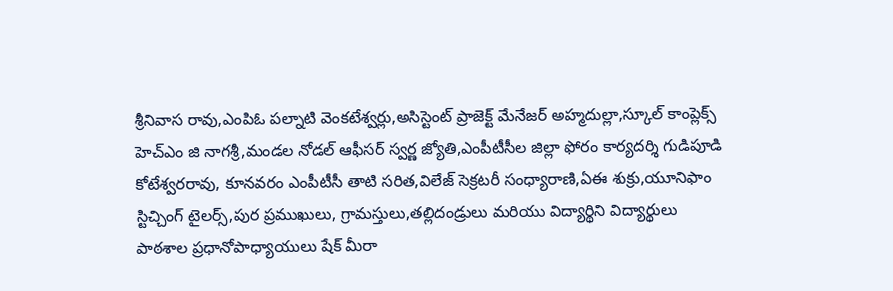శ్రీనివాస రావు,ఎంపిఓ పల్నాటి వెంకటేశ్వర్లు,అసిస్టెంట్ ప్రాజెక్ట్ మేనేజర్ అహ్మదుల్లా,స్కూల్ కాంప్లెక్స్ హెచ్ఎం జి నాగశ్రీ,మండల నోడల్ ఆఫీసర్ స్వర్ణ జ్యోతి,ఎంపీటీసీల జిల్లా ఫోరం కార్యదర్శి గుడిపూడి కోటేశ్వరరావు, కూనవరం ఎంపీటీసీ తాటి సరిత,విలేజ్ సెక్రటరీ సంధ్యారాణి,ఏఈ శుక్రు,యూనిఫాం స్టిచ్చింగ్ టైలర్స్,పుర ప్రముఖులు, గ్రామస్తులు,తల్లిదండ్రులు మరియు విద్యార్థిని విద్యార్థులు పాఠశాల ప్రధానోపాధ్యాయులు షేక్ మీరా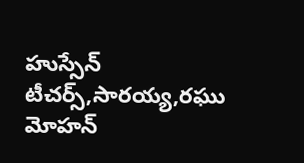హుస్సేన్ టీచర్స్,సారయ్య,రఘు మోహన్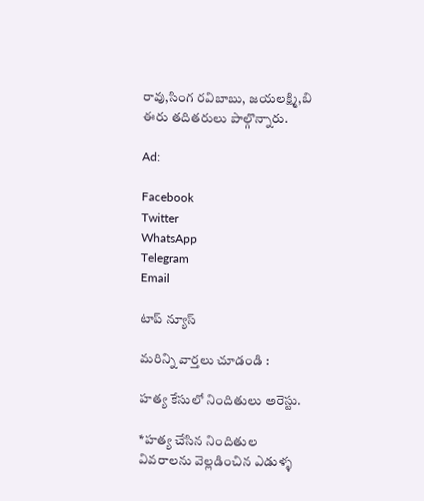రావు,సింగ రవిబాబు, జయలక్ష్మి,బి ఈరు తదితరులు పాల్గొన్నారు.

Ad:

Facebook
Twitter
WhatsApp
Telegram
Email

టాప్ న్యూస్

మరిన్ని వార్తలు చూడండి :

హత్య కేసులో నిందితులు అరెస్టు.

*హత్య చేసిన నిందితుల వివరాలను వెల్లడించిన ఎడుళ్ళ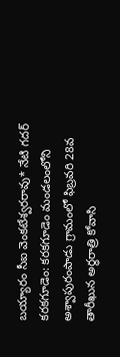బయ్యారం సీఐ వెంకటేశ్వరరావు* నేటి గదర్‌ కరకగూడెం: కరకగూడెం మండలంలోని అశ్వాపురంపాడు గ్రామంలో ఫిబ్రవరి 28వ తారీఖున అర్ధరాత్రి కోవాసి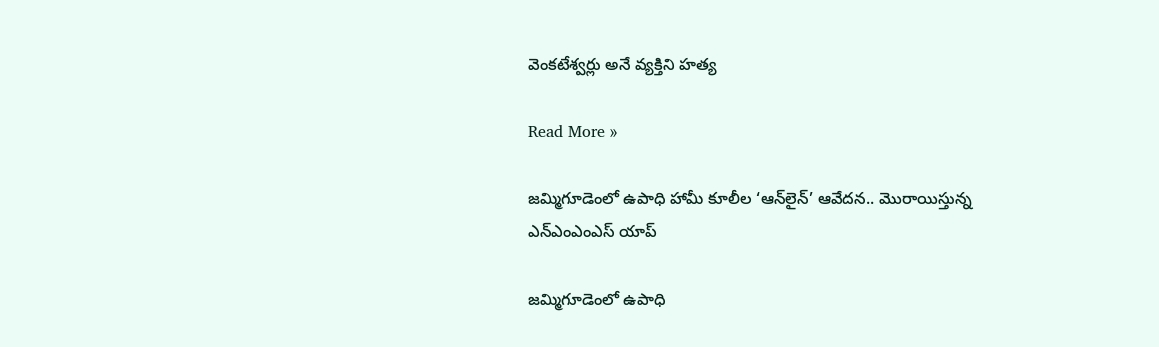వెంకటేశ్వర్లు అనే వ్యక్తిని హత్య

Read More »

జమ్మిగూడెంలో ఉపాధి హామీ కూలీల ‘ఆన్‌లైన్’ ఆవేదన.. మొరాయిస్తున్న ఎన్ఎంఎంఎస్ యాప్

జమ్మిగూడెంలో ఉపాధి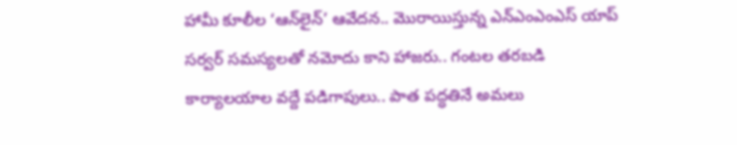హామీ కూలీల ‘ఆన్‌లైన్’ ఆవేదన.. మొరాయిస్తున్న ఎన్ఎంఎంఎస్ యాప్  సర్వర్ సమస్యలతో నమోదు కాని హాజరు.. గంటల తరబడి కార్యాలయాల వద్దే పడిగాపులు.. పాత పద్ధతినే అమలు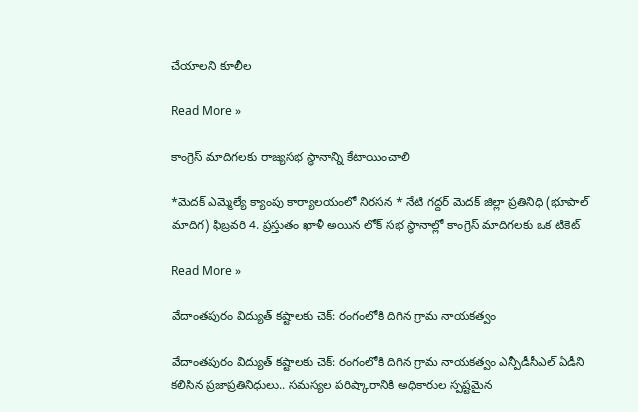చేయాలని కూలీల

Read More »

కాంగ్రెస్ మాదిగలకు రాజ్యసభ స్థానాన్ని కేటాయించాలి

*మెదక్ ఎమ్మెల్యే క్యాంపు కార్యాలయంలో నిరసన * నేటి గద్దర్ మెదక్ జిల్లా ప్రతినిధి (భూపాల్ మాదిగ) ఫిబ్రవరి 4. ప్రస్తుతం ఖాళీ అయిన లోక్ సభ స్థానాల్లో కాంగ్రెస్ మాదిగలకు ఒక టికెట్

Read More »

వేదాంతపురం విద్యుత్ కష్టాలకు చెక్: రంగంలోకి దిగిన గ్రామ నాయకత్వం

వేదాంతపురం విద్యుత్ కష్టాలకు చెక్: రంగంలోకి దిగిన గ్రామ నాయకత్వం ఎన్పీడీసీఎల్ ఏడీని కలిసిన ప్రజాప్రతినిధులు.. సమస్యల పరిష్కారానికి అధికారుల స్పష్టమైన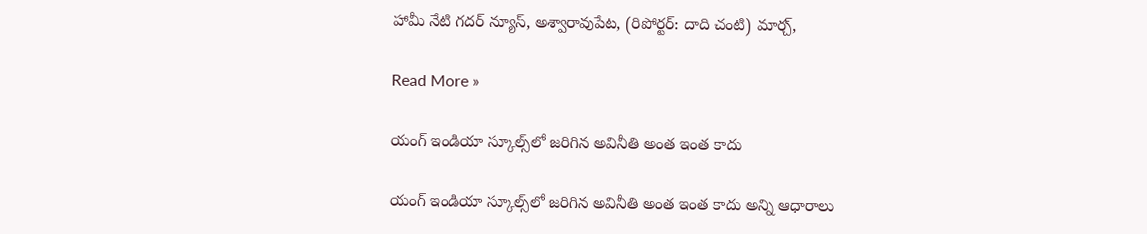హామీ నేటి గదర్ న్యూస్, అశ్వారావుపేట, (రిపోర్టర్: దాది చంటి) మార్చ్,

Read More »

యంగ్ ఇండియా స్కూల్స్‌లో జరిగిన అవినీతి అంత ఇంత కాదు

యంగ్ ఇండియా స్కూల్స్‌లో జరిగిన అవినీతి అంత ఇంత కాదు అన్ని ఆధారాలు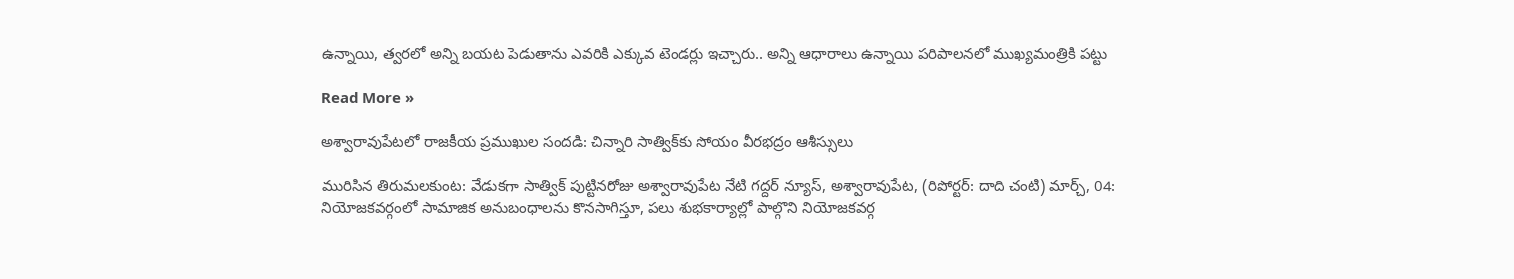ఉన్నాయి, త్వరలో అన్ని బయట పెడుతాను ఎవరికి ఎక్కువ టెండర్లు ఇచ్చారు.. అన్ని ఆధారాలు ఉన్నాయి పరిపాలనలో ముఖ్యమంత్రికి పట్టు

Read More »

అశ్వారావుపేటలో రాజకీయ ప్రముఖుల సందడి: చిన్నారి సాత్విక్‌కు సోయం వీరభద్రం ఆశీస్సులు

మురిసిన తిరుమలకుంట: వేడుకగా సాత్విక్ పుట్టినరోజు అశ్వారావుపేట నేటి గద్దర్ న్యూస్, అశ్వారావుపేట, (రిపోర్టర్: దాది చంటి) మార్చ్, 04: నియోజకవర్గంలో సామాజిక అనుబంధాలను కొనసాగిస్తూ, పలు శుభకార్యాల్లో పాల్గొని నియోజకవర్గ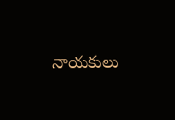నాయకులు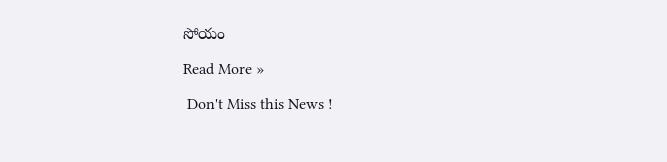సోయం

Read More »

 Don't Miss this News !